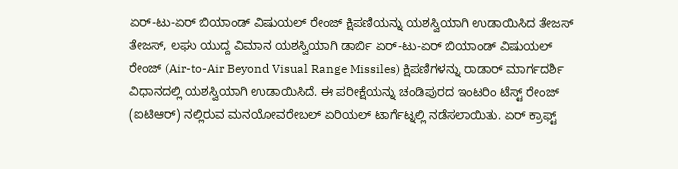ಏರ್-ಟು-ಏರ್ ಬಿಯಾಂಡ್ ವಿಷುಯಲ್ ರೇಂಜ್ ಕ್ಷಿಪಣಿಯನ್ನು ಯಶಸ್ವಿಯಾಗಿ ಉಡಾಯಿಸಿದ ತೇಜಸ್
ತೇಜಸ್, ಲಘು ಯುದ್ದ ವಿಮಾನ ಯಶಸ್ವಿಯಾಗಿ ಡಾರ್ಬಿ ಏರ್-ಟು-ಏರ್ ಬಿಯಾಂಡ್ ವಿಷುಯಲ್ ರೇಂಜ್ (Air-to-Air Beyond Visual Range Missiles) ಕ್ಷಿಪಣಿಗಳನ್ನು ರಾಡಾರ್ ಮಾರ್ಗದರ್ಶಿ ವಿಧಾನದಲ್ಲಿ ಯಶಸ್ವಿಯಾಗಿ ಉಡಾಯಿಸಿದೆ. ಈ ಪರೀಕ್ಷೆಯನ್ನು ಚಂಡಿಪುರದ ಇಂಟರಿಂ ಟೆಸ್ಟ್ ರೇಂಜ್ (ಐಟಿಆರ್) ನಲ್ಲಿರುವ ಮನಯೋವರೇಬಲ್ ಏರಿಯಲ್ ಟಾರ್ಗೆಟ್ನಲ್ಲಿ ನಡೆಸಲಾಯಿತು. ಏರ್ ಕ್ರಾಫ್ಟ್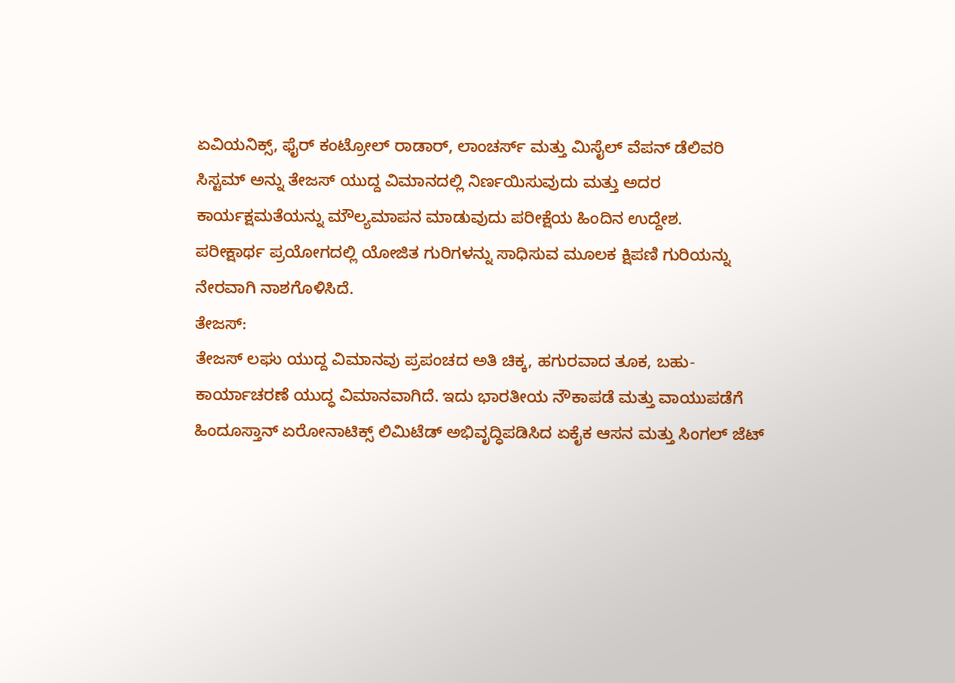ಏವಿಯನಿಕ್ಸ್, ಫೈರ್ ಕಂಟ್ರೋಲ್ ರಾಡಾರ್, ಲಾಂಚರ್ಸ್ ಮತ್ತು ಮಿಸೈಲ್ ವೆಪನ್ ಡೆಲಿವರಿ ಸಿಸ್ಟಮ್ ಅನ್ನು ತೇಜಸ್ ಯುದ್ದ ವಿಮಾನದಲ್ಲಿ ನಿರ್ಣಯಿಸುವುದು ಮತ್ತು ಅದರ ಕಾರ್ಯಕ್ಷಮತೆಯನ್ನು ಮೌಲ್ಯಮಾಪನ ಮಾಡುವುದು ಪರೀಕ್ಷೆಯ ಹಿಂದಿನ ಉದ್ದೇಶ.
ಪರೀಕ್ಷಾರ್ಥ ಪ್ರಯೋಗದಲ್ಲಿ ಯೋಜಿತ ಗುರಿಗಳನ್ನು ಸಾಧಿಸುವ ಮೂಲಕ ಕ್ಷಿಪಣಿ ಗುರಿಯನ್ನು ನೇರವಾಗಿ ನಾಶಗೊಳಿಸಿದೆ.
ತೇಜಸ್:
ತೇಜಸ್ ಲಘು ಯುದ್ದ ವಿಮಾನವು ಪ್ರಪಂಚದ ಅತಿ ಚಿಕ್ಕ, ಹಗುರವಾದ ತೂಕ, ಬಹು-ಕಾರ್ಯಾಚರಣೆ ಯುದ್ಧ ವಿಮಾನವಾಗಿದೆ. ಇದು ಭಾರತೀಯ ನೌಕಾಪಡೆ ಮತ್ತು ವಾಯುಪಡೆಗೆ ಹಿಂದೂಸ್ತಾನ್ ಏರೋನಾಟಿಕ್ಸ್ ಲಿಮಿಟೆಡ್ ಅಭಿವೃದ್ಧಿಪಡಿಸಿದ ಏಕೈಕ ಆಸನ ಮತ್ತು ಸಿಂಗಲ್ ಜೆಟ್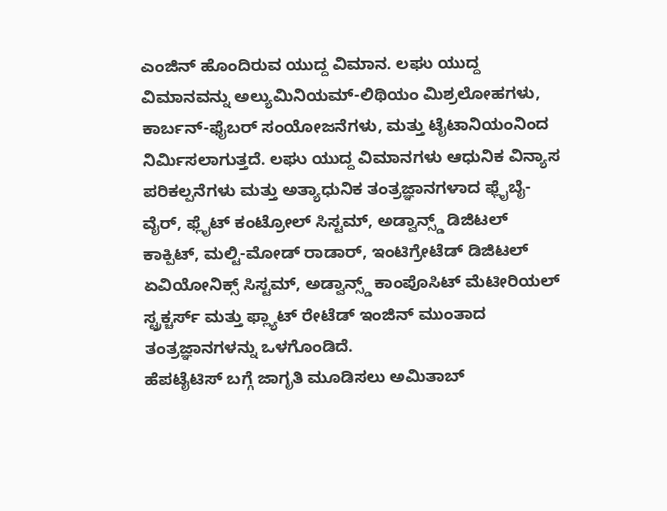ಎಂಜಿನ್ ಹೊಂದಿರುವ ಯುದ್ದ ವಿಮಾನ. ಲಘು ಯುದ್ದ ವಿಮಾನವನ್ನು ಅಲ್ಯುಮಿನಿಯಮ್-ಲಿಥಿಯಂ ಮಿಶ್ರಲೋಹಗಳು, ಕಾರ್ಬನ್-ಫೈಬರ್ ಸಂಯೋಜನೆಗಳು, ಮತ್ತು ಟೈಟಾನಿಯಂನಿಂದ ನಿರ್ಮಿಸಲಾಗುತ್ತದೆ. ಲಘು ಯುದ್ದ ವಿಮಾನಗಳು ಆಧುನಿಕ ವಿನ್ಯಾಸ ಪರಿಕಲ್ಪನೆಗಳು ಮತ್ತು ಅತ್ಯಾಧುನಿಕ ತಂತ್ರಜ್ಞಾನಗಳಾದ ಫ್ಲೈಬೈ-ವೈರ್, ಫ್ಲೈಟ್ ಕಂಟ್ರೋಲ್ ಸಿಸ್ಟಮ್, ಅಡ್ವಾನ್ಸ್ಡ್ ಡಿಜಿಟಲ್ ಕಾಕ್ಪಿಟ್, ಮಲ್ಟಿ-ಮೋಡ್ ರಾಡಾರ್, ಇಂಟಿಗ್ರೇಟೆಡ್ ಡಿಜಿಟಲ್ ಏವಿಯೋನಿಕ್ಸ್ ಸಿಸ್ಟಮ್, ಅಡ್ವಾನ್ಸ್ಡ್ ಕಾಂಪೊಸಿಟ್ ಮೆಟೀರಿಯಲ್ ಸ್ಟ್ರಕ್ಚರ್ಸ್ ಮತ್ತು ಫ್ಲ್ಯಾಟ್ ರೇಟೆಡ್ ಇಂಜಿನ್ ಮುಂತಾದ ತಂತ್ರಜ್ಞಾನಗಳನ್ನು ಒಳಗೊಂಡಿದೆ.
ಹೆಪಟೈಟಿಸ್ ಬಗ್ಗೆ ಜಾಗೃತಿ ಮೂಡಿಸಲು ಅಮಿತಾಬ್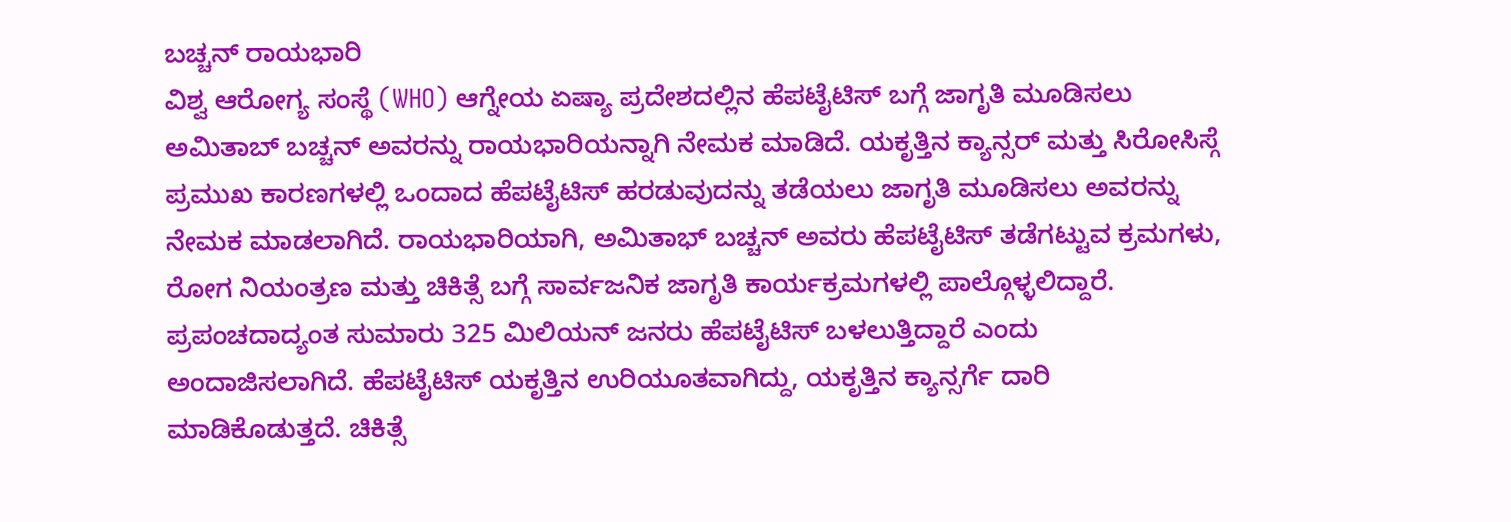ಬಚ್ಚನ್ ರಾಯಭಾರಿ
ವಿಶ್ವ ಆರೋಗ್ಯ ಸಂಸ್ಥೆ (WHO) ಆಗ್ನೇಯ ಏಷ್ಯಾ ಪ್ರದೇಶದಲ್ಲಿನ ಹೆಪಟೈಟಿಸ್ ಬಗ್ಗೆ ಜಾಗೃತಿ ಮೂಡಿಸಲು ಅಮಿತಾಬ್ ಬಚ್ಚನ್ ಅವರನ್ನು ರಾಯಭಾರಿಯನ್ನಾಗಿ ನೇಮಕ ಮಾಡಿದೆ. ಯಕೃತ್ತಿನ ಕ್ಯಾನ್ಸರ್ ಮತ್ತು ಸಿರೋಸಿಸ್ಗೆ ಪ್ರಮುಖ ಕಾರಣಗಳಲ್ಲಿ ಒಂದಾದ ಹೆಪಟೈಟಿಸ್ ಹರಡುವುದನ್ನು ತಡೆಯಲು ಜಾಗೃತಿ ಮೂಡಿಸಲು ಅವರನ್ನು ನೇಮಕ ಮಾಡಲಾಗಿದೆ. ರಾಯಭಾರಿಯಾಗಿ, ಅಮಿತಾಭ್ ಬಚ್ಚನ್ ಅವರು ಹೆಪಟೈಟಿಸ್ ತಡೆಗಟ್ಟುವ ಕ್ರಮಗಳು, ರೋಗ ನಿಯಂತ್ರಣ ಮತ್ತು ಚಿಕಿತ್ಸೆ ಬಗ್ಗೆ ಸಾರ್ವಜನಿಕ ಜಾಗೃತಿ ಕಾರ್ಯಕ್ರಮಗಳಲ್ಲಿ ಪಾಲ್ಗೊಳ್ಳಲಿದ್ದಾರೆ.
ಪ್ರಪಂಚದಾದ್ಯಂತ ಸುಮಾರು 325 ಮಿಲಿಯನ್ ಜನರು ಹೆಪಟೈಟಿಸ್ ಬಳಲುತ್ತಿದ್ದಾರೆ ಎಂದು ಅಂದಾಜಿಸಲಾಗಿದೆ. ಹೆಪಟೈಟಿಸ್ ಯಕೃತ್ತಿನ ಉರಿಯೂತವಾಗಿದ್ದು, ಯಕೃತ್ತಿನ ಕ್ಯಾನ್ಸರ್ಗೆ ದಾರಿ ಮಾಡಿಕೊಡುತ್ತದೆ. ಚಿಕಿತ್ಸೆ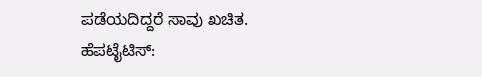ಪಡೆಯದಿದ್ದರೆ ಸಾವು ಖಚಿತ.
ಹೆಪಟೈಟಿಸ್: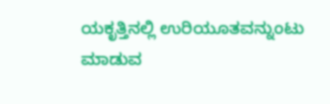ಯಕೃತ್ತಿನಲ್ಲಿ ಉರಿಯೂತವನ್ನುಂಟು ಮಾಡುವ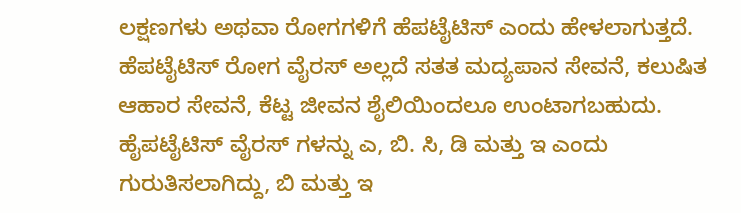ಲಕ್ಷಣಗಳು ಅಥವಾ ರೋಗಗಳಿಗೆ ಹೆಪಟೈಟಿಸ್ ಎಂದು ಹೇಳಲಾಗುತ್ತದೆ. ಹೆಪಟೈಟಿಸ್ ರೋಗ ವೈರಸ್ ಅಲ್ಲದೆ ಸತತ ಮದ್ಯಪಾನ ಸೇವನೆ, ಕಲುಷಿತ ಆಹಾರ ಸೇವನೆ, ಕೆಟ್ಟ ಜೀವನ ಶೈಲಿಯಿಂದಲೂ ಉಂಟಾಗಬಹುದು. ಹೈಪಟೈಟಿಸ್ ವೈರಸ್ ಗಳನ್ನು ಎ, ಬಿ. ಸಿ, ಡಿ ಮತ್ತು ಇ ಎಂದು ಗುರುತಿಸಲಾಗಿದ್ದು, ಬಿ ಮತ್ತು ಇ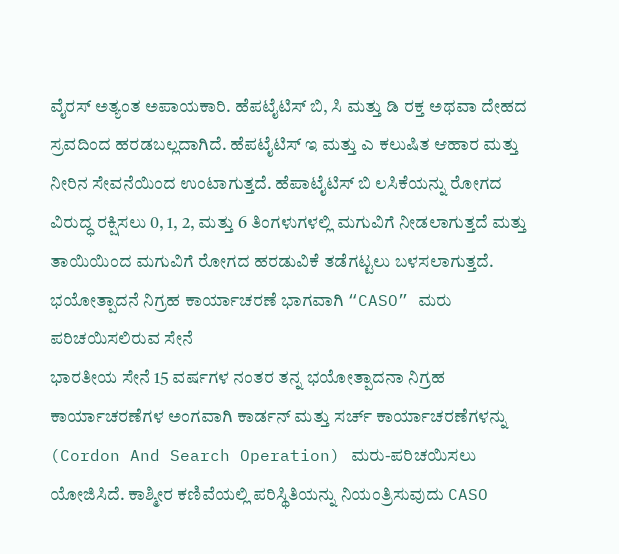ವೈರಸ್ ಅತ್ಯಂತ ಅಪಾಯಕಾರಿ. ಹೆಪಟೈಟಿಸ್ ಬಿ, ಸಿ ಮತ್ತು ಡಿ ರಕ್ತ ಅಥವಾ ದೇಹದ ಸ್ರವದಿಂದ ಹರಡಬಲ್ಲದಾಗಿದೆ. ಹೆಪಟೈಟಿಸ್ ಇ ಮತ್ತು ಎ ಕಲುಷಿತ ಆಹಾರ ಮತ್ತು ನೀರಿನ ಸೇವನೆಯಿಂದ ಉಂಟಾಗುತ್ತದೆ. ಹೆಪಾಟೈಟಿಸ್ ಬಿ ಲಸಿಕೆಯನ್ನು ರೋಗದ ವಿರುದ್ಧ ರಕ್ಷಿಸಲು 0, 1, 2, ಮತ್ತು 6 ತಿಂಗಳುಗಳಲ್ಲಿ ಮಗುವಿಗೆ ನೀಡಲಾಗುತ್ತದೆ ಮತ್ತು ತಾಯಿಯಿಂದ ಮಗುವಿಗೆ ರೋಗದ ಹರಡುವಿಕೆ ತಡೆಗಟ್ಟಲು ಬಳಸಲಾಗುತ್ತದೆ.
ಭಯೋತ್ಪಾದನೆ ನಿಗ್ರಹ ಕಾರ್ಯಾಚರಣೆ ಭಾಗವಾಗಿ “CASO” ಮರು ಪರಿಚಯಿಸಲಿರುವ ಸೇನೆ
ಭಾರತೀಯ ಸೇನೆ 15 ವರ್ಷಗಳ ನಂತರ ತನ್ನ ಭಯೋತ್ಪಾದನಾ ನಿಗ್ರಹ ಕಾರ್ಯಾಚರಣೆಗಳ ಅಂಗವಾಗಿ ಕಾರ್ಡನ್ ಮತ್ತು ಸರ್ಚ್ ಕಾರ್ಯಾಚರಣೆಗಳನ್ನು (Cordon And Search Operation) ಮರು-ಪರಿಚಯಿಸಲು ಯೋಜಿಸಿದೆ. ಕಾಶ್ಮೀರ ಕಣಿವೆಯಲ್ಲಿ ಪರಿಸ್ಥಿತಿಯನ್ನು ನಿಯಂತ್ರಿಸುವುದು CASO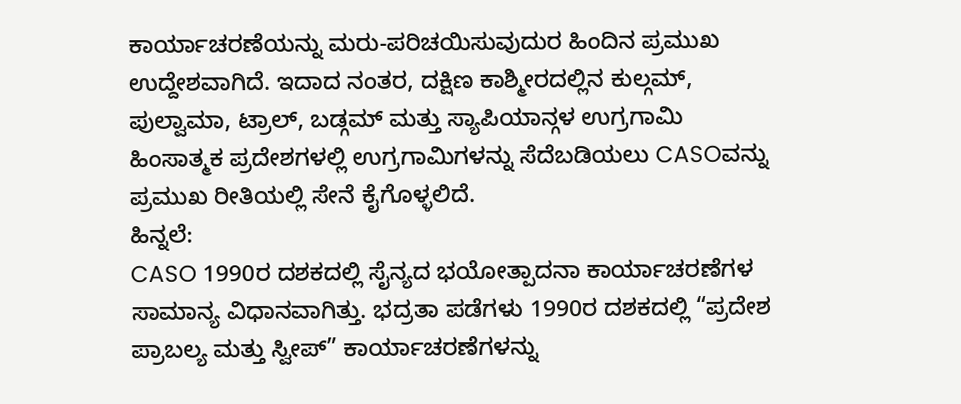ಕಾರ್ಯಾಚರಣೆಯನ್ನು ಮರು-ಪರಿಚಯಿಸುವುದುರ ಹಿಂದಿನ ಪ್ರಮುಖ ಉದ್ದೇಶವಾಗಿದೆ. ಇದಾದ ನಂತರ, ದಕ್ಷಿಣ ಕಾಶ್ಮೀರದಲ್ಲಿನ ಕುಲ್ಗಮ್, ಪುಲ್ವಾಮಾ, ಟ್ರಾಲ್, ಬಡ್ಗಮ್ ಮತ್ತು ಸ್ಯಾಪಿಯಾನ್ಗಳ ಉಗ್ರಗಾಮಿ ಹಿಂಸಾತ್ಮಕ ಪ್ರದೇಶಗಳಲ್ಲಿ ಉಗ್ರಗಾಮಿಗಳನ್ನು ಸೆದೆಬಡಿಯಲು CASOವನ್ನು ಪ್ರಮುಖ ರೀತಿಯಲ್ಲಿ ಸೇನೆ ಕೈಗೊಳ್ಳಲಿದೆ.
ಹಿನ್ನಲೆ:
CASO 1990ರ ದಶಕದಲ್ಲಿ ಸೈನ್ಯದ ಭಯೋತ್ಪಾದನಾ ಕಾರ್ಯಾಚರಣೆಗಳ ಸಾಮಾನ್ಯ ವಿಧಾನವಾಗಿತ್ತು. ಭದ್ರತಾ ಪಡೆಗಳು 1990ರ ದಶಕದಲ್ಲಿ “ಪ್ರದೇಶ ಪ್ರಾಬಲ್ಯ ಮತ್ತು ಸ್ವೀಪ್” ಕಾರ್ಯಾಚರಣೆಗಳನ್ನು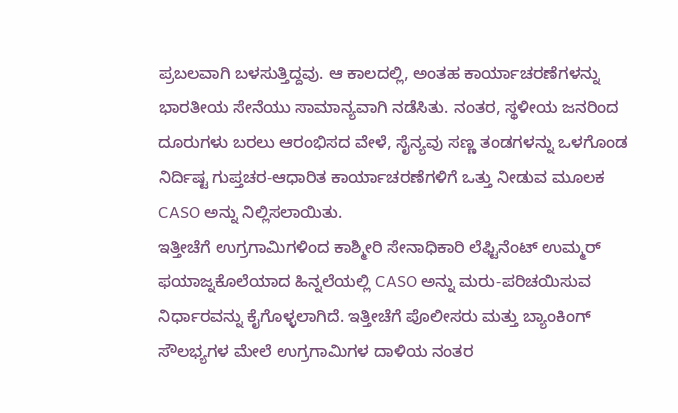ಪ್ರಬಲವಾಗಿ ಬಳಸುತ್ತಿದ್ದವು. ಆ ಕಾಲದಲ್ಲಿ, ಅಂತಹ ಕಾರ್ಯಾಚರಣೆಗಳನ್ನು ಭಾರತೀಯ ಸೇನೆಯು ಸಾಮಾನ್ಯವಾಗಿ ನಡೆಸಿತು. ನಂತರ, ಸ್ಥಳೀಯ ಜನರಿಂದ ದೂರುಗಳು ಬರಲು ಆರಂಭಿಸದ ವೇಳೆ, ಸೈನ್ಯವು ಸಣ್ಣ ತಂಡಗಳನ್ನು ಒಳಗೊಂಡ ನಿರ್ದಿಷ್ಟ ಗುಪ್ತಚರ-ಆಧಾರಿತ ಕಾರ್ಯಾಚರಣೆಗಳಿಗೆ ಒತ್ತು ನೀಡುವ ಮೂಲಕ CASO ಅನ್ನು ನಿಲ್ಲಿಸಲಾಯಿತು.
ಇತ್ತೀಚೆಗೆ ಉಗ್ರಗಾಮಿಗಳಿಂದ ಕಾಶ್ಮೀರಿ ಸೇನಾಧಿಕಾರಿ ಲೆಫ್ಟಿನೆಂಟ್ ಉಮ್ಮರ್ ಫಯಾಜ್ನಕೊಲೆಯಾದ ಹಿನ್ನಲೆಯಲ್ಲಿ CASO ಅನ್ನು ಮರು-ಪರಿಚಯಿಸುವ ನಿರ್ಧಾರವನ್ನು ಕೈಗೊಳ್ಳಲಾಗಿದೆ. ಇತ್ತೀಚೆಗೆ ಪೊಲೀಸರು ಮತ್ತು ಬ್ಯಾಂಕಿಂಗ್ ಸೌಲಭ್ಯಗಳ ಮೇಲೆ ಉಗ್ರಗಾಮಿಗಳ ದಾಳಿಯ ನಂತರ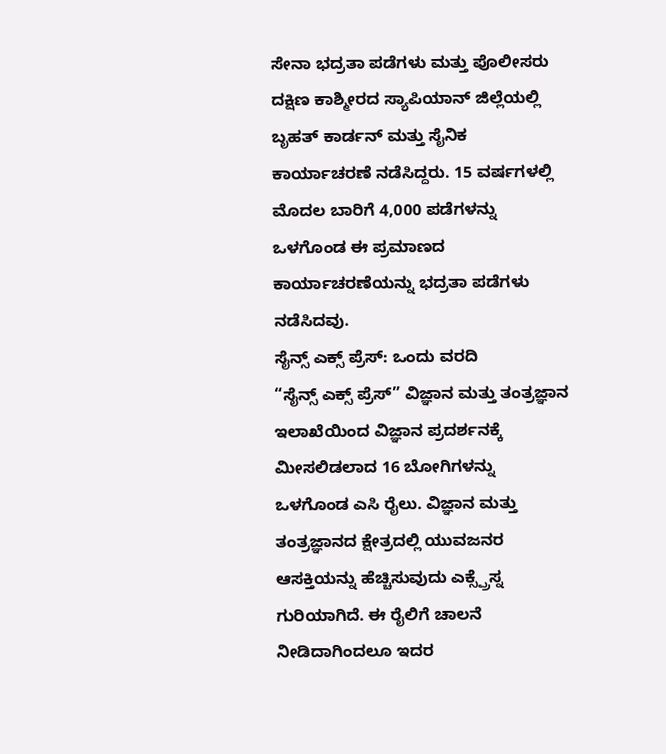ಸೇನಾ ಭದ್ರತಾ ಪಡೆಗಳು ಮತ್ತು ಪೊಲೀಸರು ದಕ್ಷಿಣ ಕಾಶ್ಮೀರದ ಸ್ಯಾಪಿಯಾನ್ ಜಿಲ್ಲೆಯಲ್ಲಿ ಬೃಹತ್ ಕಾರ್ಡನ್ ಮತ್ತು ಸೈನಿಕ ಕಾರ್ಯಾಚರಣೆ ನಡೆಸಿದ್ದರು. 15 ವರ್ಷಗಳಲ್ಲಿ ಮೊದಲ ಬಾರಿಗೆ 4,000 ಪಡೆಗಳನ್ನು ಒಳಗೊಂಡ ಈ ಪ್ರಮಾಣದ ಕಾರ್ಯಾಚರಣೆಯನ್ನು ಭದ್ರತಾ ಪಡೆಗಳು ನಡೆಸಿದವು.
ಸೈನ್ಸ್ ಎಕ್ಸ್ ಪ್ರೆಸ್: ಒಂದು ವರದಿ
“ಸೈನ್ಸ್ ಎಕ್ಸ್ ಪ್ರೆಸ್” ವಿಜ್ಞಾನ ಮತ್ತು ತಂತ್ರಜ್ಞಾನ ಇಲಾಖೆಯಿಂದ ವಿಜ್ಞಾನ ಪ್ರದರ್ಶನಕ್ಕೆ ಮೀಸಲಿಡಲಾದ 16 ಬೋಗಿಗಳನ್ನು ಒಳಗೊಂಡ ಎಸಿ ರೈಲು. ವಿಜ್ಞಾನ ಮತ್ತು ತಂತ್ರಜ್ಞಾನದ ಕ್ಷೇತ್ರದಲ್ಲಿ ಯುವಜನರ ಆಸಕ್ತಿಯನ್ನು ಹೆಚ್ಚಿಸುವುದು ಎಕ್ಸ್ಪ್ರೆಸ್ನ ಗುರಿಯಾಗಿದೆ. ಈ ರೈಲಿಗೆ ಚಾಲನೆ ನೀಡಿದಾಗಿಂದಲೂ ಇದರ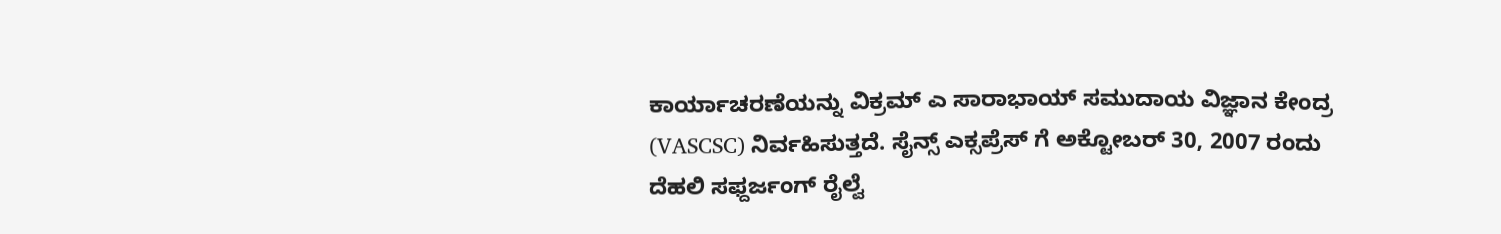ಕಾರ್ಯಾಚರಣೆಯನ್ನು ವಿಕ್ರಮ್ ಎ ಸಾರಾಭಾಯ್ ಸಮುದಾಯ ವಿಜ್ಞಾನ ಕೇಂದ್ರ (VASCSC) ನಿರ್ವಹಿಸುತ್ತದೆ. ಸೈನ್ಸ್ ಎಕ್ಸಪ್ರೆಸ್ ಗೆ ಅಕ್ಟೋಬರ್ 30, 2007 ರಂದು ದೆಹಲಿ ಸಫ್ದರ್ಜಂಗ್ ರೈಲ್ವೆ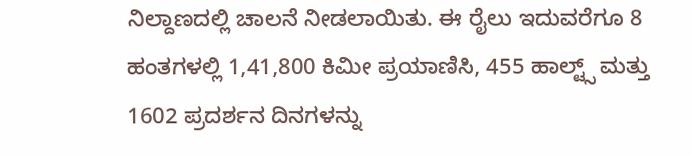ನಿಲ್ದಾಣದಲ್ಲಿ ಚಾಲನೆ ನೀಡಲಾಯಿತು. ಈ ರೈಲು ಇದುವರೆಗೂ 8 ಹಂತಗಳಲ್ಲಿ 1,41,800 ಕಿಮೀ ಪ್ರಯಾಣಿಸಿ, 455 ಹಾಲ್ಟ್ಸ್ ಮತ್ತು 1602 ಪ್ರದರ್ಶನ ದಿನಗಳನ್ನು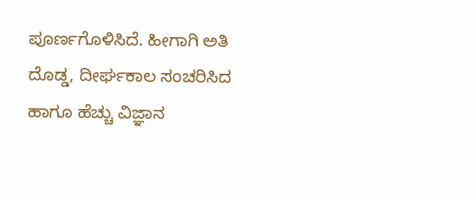ಪೂರ್ಣಗೊಳಿಸಿದೆ. ಹೀಗಾಗಿ ಅತಿ ದೊಡ್ಡ, ದೀರ್ಘಕಾಲ ಸಂಚರಿಸಿದ ಹಾಗೂ ಹೆಚ್ಚು ವಿಜ್ಞಾನ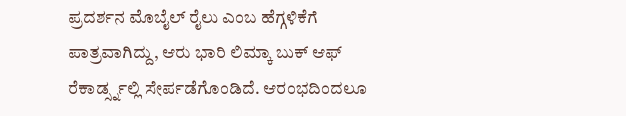ಪ್ರದರ್ಶನ ಮೊಬೈಲ್ ರೈಲು ಎಂಬ ಹೆಗ್ಗಳಿಕೆಗೆ ಪಾತ್ರವಾಗಿದ್ದು, ಆರು ಭಾರಿ ಲಿಮ್ಕಾ ಬುಕ್ ಆಫ್ ರೆಕಾರ್ಡ್ಸ್ನಲ್ಲಿ ಸೇರ್ಪಡೆಗೊಂಡಿದೆ. ಆರಂಭದಿಂದಲೂ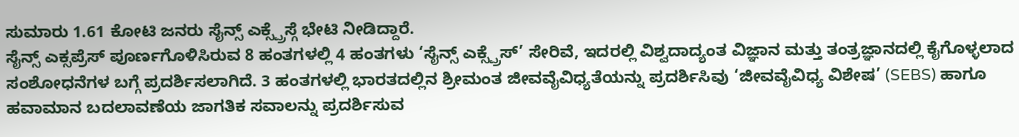ಸುಮಾರು 1.61 ಕೋಟಿ ಜನರು ಸೈನ್ಸ್ ಎಕ್ಸ್ಪ್ರೆಸ್ಗೆ ಭೇಟಿ ನೀಡಿದ್ದಾರೆ.
ಸೈನ್ಸ್ ಎಕ್ಸಪ್ರೆಸ್ ಪೂರ್ಣಗೊಳಿಸಿರುವ 8 ಹಂತಗಳಲ್ಲಿ 4 ಹಂತಗಳು ‘ಸೈನ್ಸ್ ಎಕ್ಸ್ಪ್ರೆಸ್’ ಸೇರಿವೆ, ಇದರಲ್ಲಿ ವಿಶ್ವದಾದ್ಯಂತ ವಿಜ್ಞಾನ ಮತ್ತು ತಂತ್ರಜ್ಞಾನದಲ್ಲಿ ಕೈಗೊಳ್ಳಲಾದ ಸಂಶೋಧನೆಗಳ ಬಗ್ಗೆ ಪ್ರದರ್ಶಿಸಲಾಗಿದೆ. 3 ಹಂತಗಳಲ್ಲಿ ಭಾರತದಲ್ಲಿನ ಶ್ರೀಮಂತ ಜೀವವೈವಿಧ್ಯತೆಯನ್ನು ಪ್ರದರ್ಶಿಸಿವು ‘ಜೀವವೈವಿಧ್ಯ ವಿಶೇಷ’ (SEBS) ಹಾಗೂ ಹವಾಮಾನ ಬದಲಾವಣೆಯ ಜಾಗತಿಕ ಸವಾಲನ್ನು ಪ್ರದರ್ಶಿಸುವ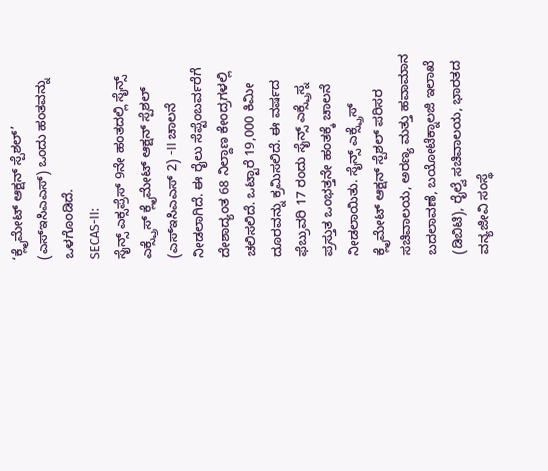‘ಕ್ಲೈಮೇಟ್ ಆಕ್ಷನ್ ಸ್ಪೆಶಲ್’ (ಎಸ್ಇಸಿಎಎಸ್) ಒಂದು ಹಂತವನ್ನು ಒಳಗೊಂಡಿದೆ.
SECAS-II:
ಸೈನ್ಸ್ ಎಕ್ಸಪ್ರೆಸ್ 9ನೇ ಹಂತದಲ್ಲಿ ಸೈನ್ಸ್ ಎಕ್ಸ್ಪ್ರೆಸ್ ಕ್ಲೈಮೇಟ್ ಆಕ್ಷನ್ ಸ್ಪೆಶಲ್ (ಎಸ್ಇಸಿಎಎಸ್ 2) -II ಚಾಲನೆ ನೀಡಲಾಗಿದೆ. ಈ ರೈಲು ಸೆಪ್ಟೆಂಬರ್ವರೆಗೆ ದೇಶಾದ್ಯಂತ 68 ನಿಲ್ದಾಣ ಕೇಂದ್ರಗಳಲ್ಲಿ ಚಲಿಸಲಿದೆ. ಒಟ್ಟಾರೆ 19,000 ಕಿಮೀ ದೂರವನ್ನು ಕ್ರಮಿಸಲಿದೆ. ಈ ವರ್ಷದ ಫೆಬ್ರುವರಿ 17 ರಂದು ಸೈನ್ಸ್ ಎಕ್ಸ್ಪ್ರೆಸ್ನ ಪ್ರಸ್ತುತ ಒಂಭತ್ತನೇ ಹಂತಕ್ಕೆ ಚಾಲನೆ ನೀಡಲಾಯಿತು. ಸೈನ್ಸ್ ಎಕ್ಸ್ಪ್ರೆಸ್ ಕ್ಲೈಮೇಟ್ ಆಕ್ಷನ್ ಸ್ಪೆಶಲ್ ಪರಿಸರ ಸಚಿವಾಲಯ, ಅರಣ್ಯ ಮತ್ತು ಹವಾಮಾನ ಬದಲಾವಣೆ, ಬಯೋಟೆಕ್ನಾಲಜಿ ಇಲಾಖೆ (ಡಿಬಿಟಿ), ರೈಲ್ವೆ ಸಚಿವಾಲಯ, ಭಾರತದ ವನ್ಯಜೀವಿ ಸಂಸ್ಥೆ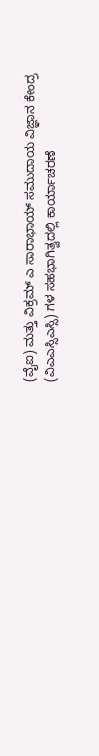(ವೈಐ) ಮತ್ತು ವಿಕ್ರಮ್ ಎ ಸಾರಾಭಾಯ್ ಸಮುದಾಯ ವಿಜ್ಞಾನ ಕೇಂದ್ರ (ವಿಎಎಸ್ಸಿಎಸ್ಸಿ) ಗಳ ಸಹಭಾಗಿತ್ವದಲ್ಲಿ ಕಾರ್ಯಾಚರಣೆ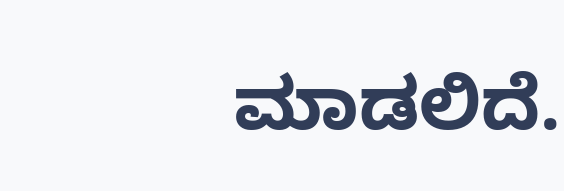ಮಾಡಲಿದೆ.